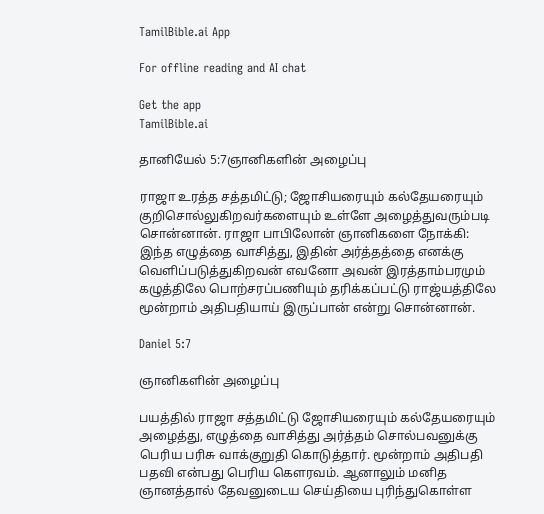TamilBible.ai App

For offline reading and AI chat

Get the app
TamilBible.ai

தானியேல் 5:7ஞானிகளின் அழைப்பு

ராஜா உரத்த சத்தமிட்டு; ஜோசியரையும் கல்தேயரையும் குறிசொல்லுகிறவர்களையும் உள்ளே அழைத்துவரும்படி சொன்னான். ராஜா பாபிலோன் ஞானிகளை நோக்கி: இந்த எழுத்தை வாசித்து, இதின் அர்த்தத்தை எனக்கு வெளிப்படுத்துகிறவன் எவனோ அவன் இரத்தாம்பரமும் கழுத்திலே பொற்சரப்பணியும் தரிக்கப்பட்டு ராஜ்யத்திலே மூன்றாம் அதிபதியாய் இருப்பான் என்று சொன்னான்.

Daniel 5:7

ஞானிகளின் அழைப்பு

பயத்தில் ராஜா சத்தமிட்டு ஜோசியரையும் கல்தேயரையும் அழைத்து, எழுத்தை வாசித்து அர்த்தம் சொல்பவனுக்கு பெரிய பரிசு வாக்குறுதி கொடுத்தார். மூன்றாம் அதிபதி பதவி என்பது பெரிய கௌரவம். ஆனாலும் மனித ஞானத்தால் தேவனுடைய செய்தியை புரிந்துகொள்ள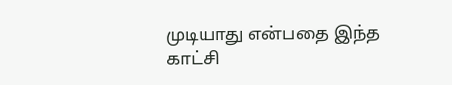முடியாது என்பதை இந்த காட்சி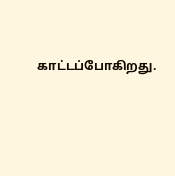காட்டப்போகிறது.